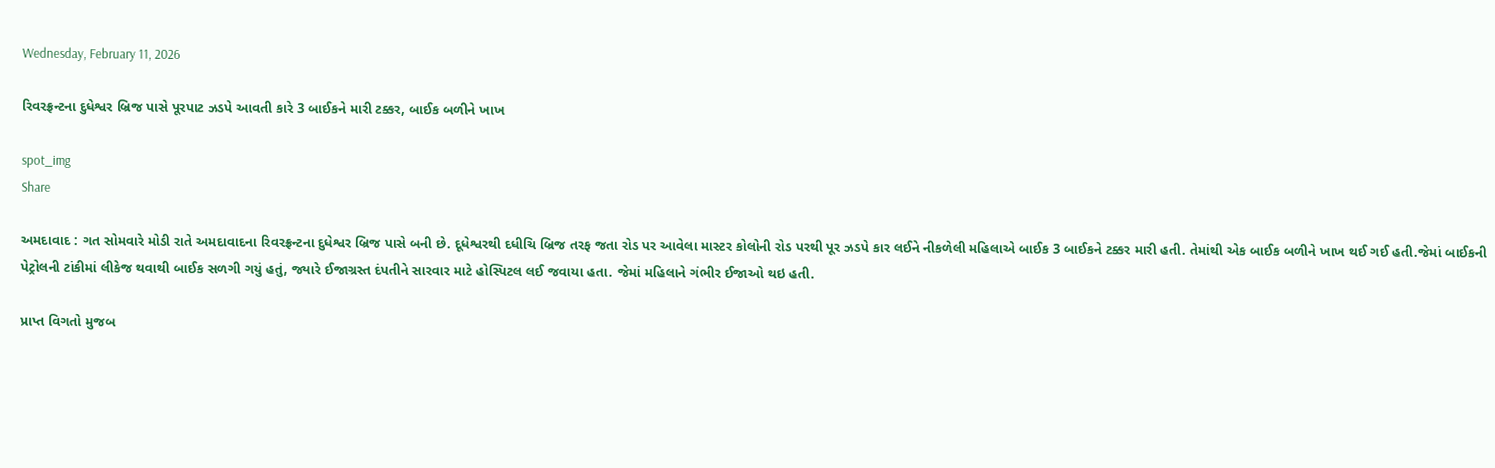Wednesday, February 11, 2026

રિવરફ્રન્ટના દુધેશ્વર બ્રિજ પાસે પૂરપાટ ઝડપે આવતી કારે 3 બાઈકને મારી ટક્કર, બાઈક બળીને ખાખ

spot_img
Share

અમદાવાદ : ગત સોમવારે મોડી રાતે અમદાવાદના રિવરફ્રન્ટના દુધેશ્વર બ્રિજ પાસે બની છે. દૂધેશ્વરથી દધીચિ બ્રિજ તરફ જતા રોડ પર આવેલા માસ્ટર કોલોની રોડ પરથી પૂર ઝડપે કાર લઈને નીકળેલી મહિલાએ બાઈક 3 બાઈકને ટક્કર મારી હતી. તેમાંથી એક બાઈક બળીને ખાખ થઈ ગઈ હતી.જેમાં બાઈકની પેટ્રોલની ટાંકીમાં લીકેજ થવાથી બાઈક સળગી ગયું હતું, જ્યારે ઈજાગ્રસ્ત દંપતીને સારવાર માટે હોસ્પિટલ લઈ જવાયા હતા. જેમાં મહિલાને ગંભીર ઈજાઓ થઇ હતી.

પ્રાપ્ત વિગતો મુજબ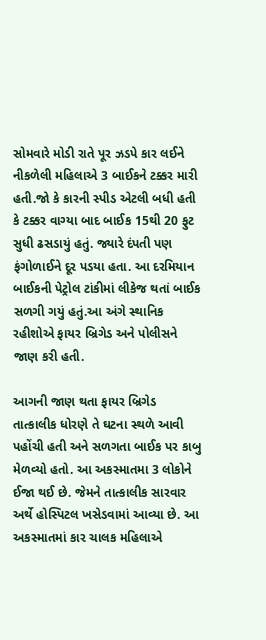સોમવારે મોડી રાતે પૂર ઝડપે કાર લઈને નીકળેલી મહિલાએ 3 બાઈકને ટક્કર મારી હતી.જો કે કારની સ્પીડ એટલી બધી હતી કે ટક્કર વાગ્યા બાદ બાઈક 15થી 20 ફુટ સુધી ઢસડાયું હતું. જ્યારે દંપતી પણ ફંગો‌‌ળાઈને દૂર પડયા હતા. આ દરમિયાન બાઈકની પેટ્રોલ ટાંકીમાં લીકેજ થતાં બાઈક સળગી ગયું હતું.આ અંગે સ્થાનિક રહીશોએ ફાયર બ્રિગેડ અને પોલીસને જાણ કરી હતી.

આગની જાણ થતા ફાયર બ્રિગેડ તાત્કાલીક ધોરણે તે ઘટના સ્થળે આવી પહોંચી હતી અને સળગતા બાઈક પર કાબુ મેળવ્યો હતો. આ અકસ્માતમા 3 લોકોને ઈજા થઈ છે. જેમને તાત્કાલીક સારવાર અર્થે હોસ્પિટલ ખસેડવામાં આવ્યા છે. આ અકસ્માતમાં કાર ચાલક મહિલાએ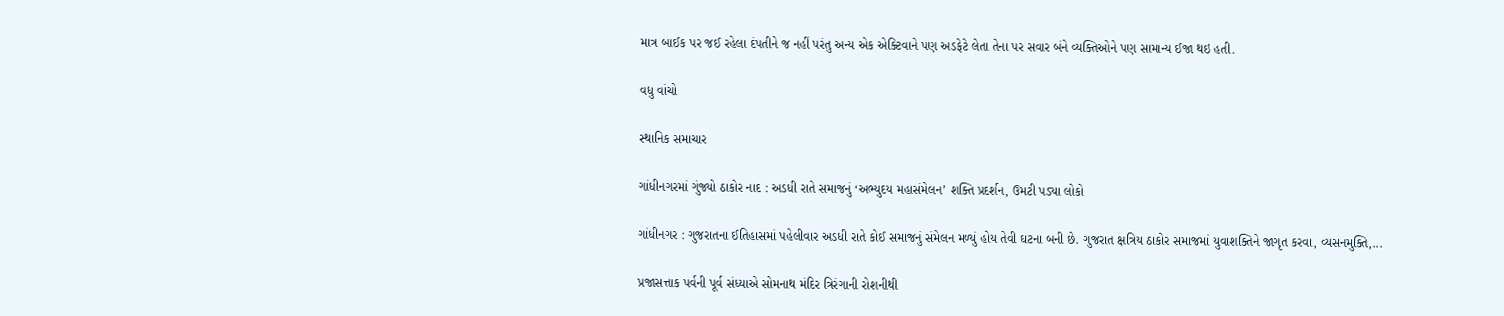માત્ર બાઈક પર જઈ રહેલા દંપતીને જ નહીં પરંતુ અન્ય એક એક્ટિવાને પણ અડફેટે લેતા તેના પર સવાર બંને વ્યક્તિઓને પણ સામાન્ય ઈજા થઇ હતી.

વધુ વાંચો

સ્થાનિક સમાચાર

ગાંધીનગરમાં ગુંજ્યો ઠાકોર નાદ : અડધી રાતે સમાજનું ‘અભ્યુદય મહાસંમેલન’ શક્તિ પ્રદર્શન, ઉમટી પડ્યા લોકો

ગાંધીનગર : ગુજરાતના ઈતિહાસમાં પહેલીવાર અડધી રાતે કોઈ સમાજનું સંમેલન મળ્યું હોય તેવી ઘટના બની છે. ગુજરાત ક્ષત્રિય ઠાકોર સમાજમાં યુવાશક્તિને જાગૃત કરવા, વ્યસનમુક્તિ,...

પ્રજાસત્તાક પર્વની પૂર્વ સંધ્યાએ સોમનાથ મંદિર ત્રિરંગાની રોશનીથી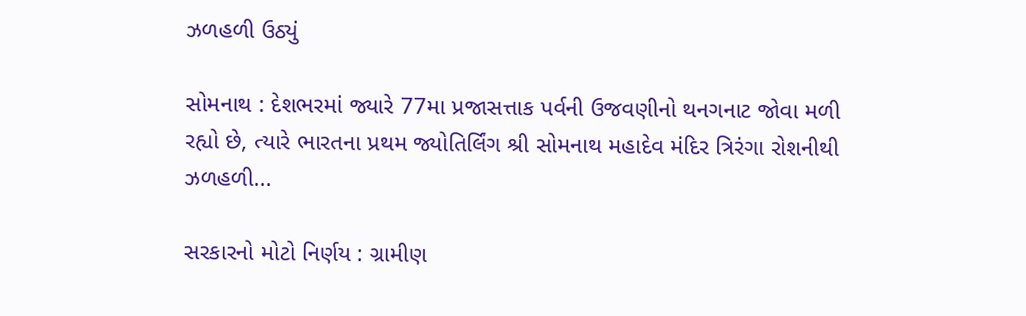ઝળહળી ઉઠ્યું

સોમનાથ : દેશભરમાં જ્યારે 77મા પ્રજાસત્તાક પર્વની ઉજવણીનો થનગનાટ જોવા મળી રહ્યો છે, ત્યારે ભારતના પ્રથમ જ્યોતિર્લિંગ શ્રી સોમનાથ મહાદેવ મંદિર ત્રિરંગા રોશનીથી ઝળહળી...

સરકારનો મોટો નિર્ણય : ગ્રામીણ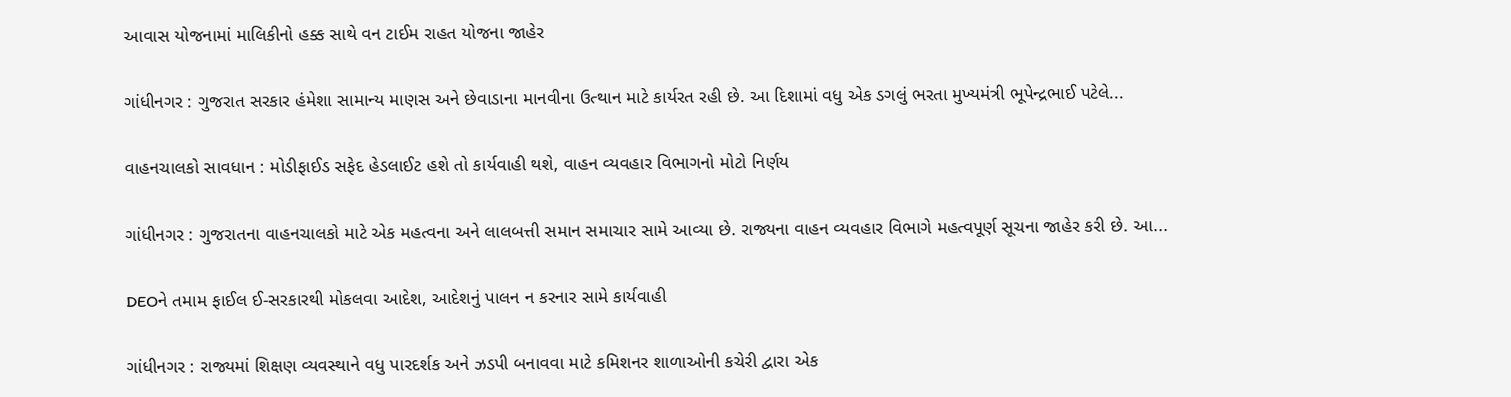આવાસ યોજનામાં માલિકીનો હક્ક સાથે વન ટાઈમ રાહત યોજના જાહેર

ગાંધીનગર : ગુજરાત સરકાર હંમેશા સામાન્ય માણસ અને છેવાડાના માનવીના ઉત્થાન માટે કાર્યરત રહી છે. આ દિશામાં વધુ એક ડગલું ભરતા મુખ્યમંત્રી ભૂપેન્દ્રભાઈ પટેલે...

વાહનચાલકો સાવધાન : મોડીફાઈડ સફેદ હેડલાઈટ હશે તો કાર્યવાહી થશે, વાહન વ્યવહાર વિભાગનો મોટો નિર્ણય

ગાંધીનગર : ગુજરાતના વાહનચાલકો માટે એક મહત્વના અને લાલબત્તી સમાન સમાચાર સામે આવ્યા છે. રાજ્યના વાહન વ્યવહાર વિભાગે મહત્વપૂર્ણ સૂચના જાહેર કરી છે. આ...

DEOને તમામ ફાઈલ ઈ-સરકારથી મોકલવા આદેશ, આદેશનું પાલન ન કરનાર સામે કાર્યવાહી

ગાંધીનગર : રાજ્યમાં શિક્ષણ વ્યવસ્થાને વધુ પારદર્શક અને ઝડપી બનાવવા માટે કમિશનર શાળાઓની કચેરી દ્વારા એક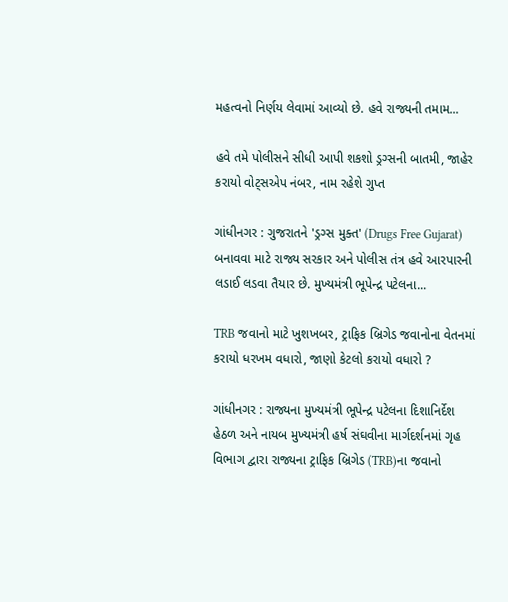મહત્વનો નિર્ણય લેવામાં આવ્યો છે. હવે રાજ્યની તમામ...

હવે તમે પોલીસને સીધી આપી શકશો ડ્રગ્સની બાતમી, જાહેર કરાયો વોટ્સએપ નંબર, નામ રહેશે ગુપ્ત

ગાંધીનગર : ગુજરાતને 'ડ્રગ્સ મુક્ત' (Drugs Free Gujarat) બનાવવા માટે રાજ્ય સરકાર અને પોલીસ તંત્ર હવે આરપારની લડાઈ લડવા તૈયાર છે. મુખ્યમંત્રી ભૂપેન્દ્ર પટેલના...

TRB જવાનો માટે ખુશખબર, ટ્રાફિક બ્રિગેડ જવાનોના વેતનમાં કરાયો ધરખમ વધારો, જાણો કેટલો કરાયો વધારો ?

ગાંધીનગર : રાજ્યના મુખ્યમંત્રી ભૂપેન્દ્ર પટેલના દિશાનિર્દેશ હેઠળ અને નાયબ મુખ્યમંત્રી હર્ષ સંઘવીના માર્ગદર્શનમાં ગૃહ વિભાગ દ્વારા રાજ્યના ટ્રાફિક બ્રિગેડ (TRB)ના જવાનો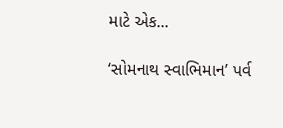માટે એક...

‘સોમનાથ સ્વાભિમાન’ પર્વ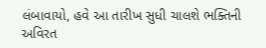લંબાવાયો, હવે આ તારીખ સુધી ચાલશે ભક્તિની અવિરત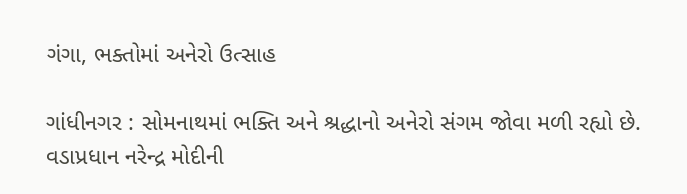ગંગા, ભક્તોમાં અનેરો ઉત્સાહ

ગાંધીનગર : સોમનાથમાં ભક્તિ અને શ્રદ્ધાનો અનેરો સંગમ જોવા મળી રહ્યો છે. વડાપ્રધાન નરેન્દ્ર મોદીની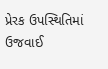પ્રેરક ઉપસ્થિતિમાં ઉજવાઈ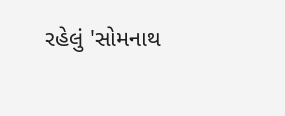રહેલું 'સોમનાથ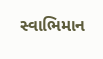સ્વાભિમાન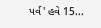પર્વ' હવે 15...